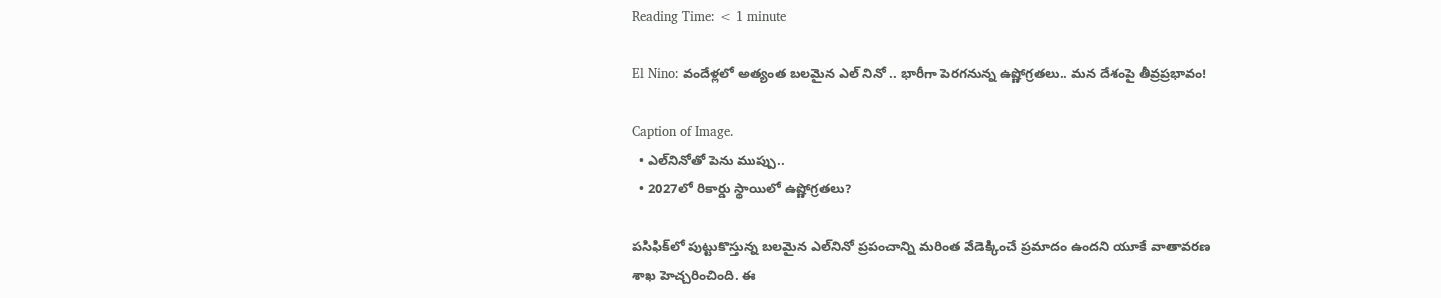Reading Time: < 1 minute

El Nino: వందేళ్లలో అత్యంత బలమైన ఎల్ నినో .. భారీగా పెరగనున్న ఉష్ణోగ్రతలు.. మన దేశంపై తీవ్రప్రభావం!

Caption of Image.
  • ఎల్‌నినోతో పెను ముప్పు..
  • 2027లో రికార్డు స్థాయిలో ఉష్ణోగ్రతలు?

పసిఫిక్‌లో పుట్టుకొస్తున్న బలమైన ఎల్‌నినో ప్రపంచాన్ని మరింత వేడెక్కించే ప్రమాదం ఉందని యూకే వాతావరణ శాఖ హెచ్చరించింది. ఈ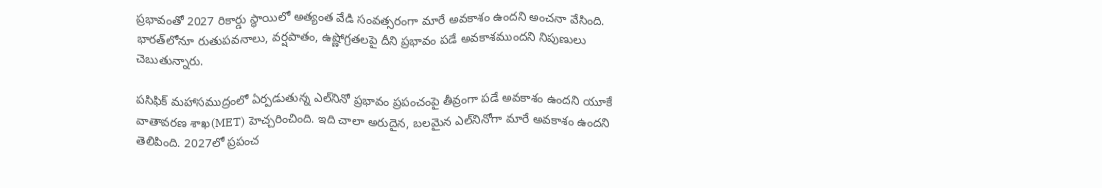ప్రభావంతో 2027 రికార్డు స్థాయిలో అత్యంత వేడి సంవత్సరంగా మారే అవకాశం ఉందని అంచనా వేసింది. భారత్‌లోనూ రుతుపవనాలు, వర్షపాతం, ఉష్ణోగ్రతలపై దీని ప్రభావం పడే అవకాశముందని నిపుణులు చెబుతున్నారు.

పసిఫిక్ మహాసముద్రంలో ఏర్పడుతున్న ఎల్‌నినో ప్రభావం ప్రపంచంపై తీవ్రంగా పడే అవకాశం ఉందని యూకే వాతావరణ శాఖ(MET) హెచ్చరించింది. ఇది చాలా అరుదైన, బలమైన ఎల్‌నినోగా మారే అవకాశం ఉందని తెలిపింది. 2027లో ప్రపంచ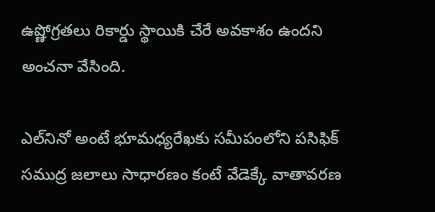ఉష్ణోగ్రతలు రికార్డు స్థాయికి చేరే అవకాశం ఉందని అంచనా వేసింది.

ఎల్‌నినో అంటే భూమధ్యరేఖకు సమీపంలోని పసిఫిక్ సముద్ర జలాలు సాధారణం కంటే వేడెక్కే వాతావరణ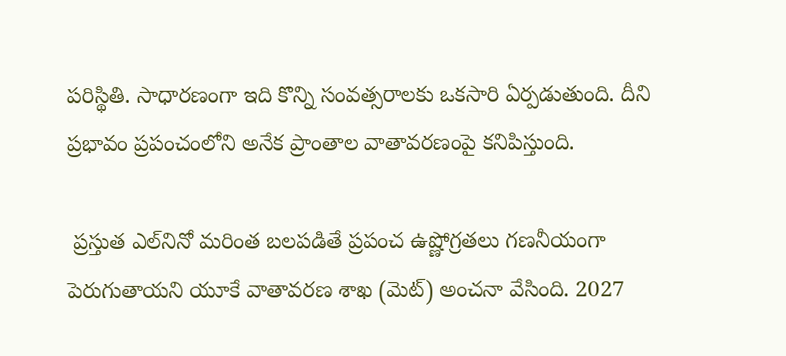పరిస్థితి. సాధారణంగా ఇది కొన్ని సంవత్సరాలకు ఒకసారి ఏర్పడుతుంది. దీని ప్రభావం ప్రపంచంలోని అనేక ప్రాంతాల వాతావరణంపై కనిపిస్తుంది.

 ప్రస్తుత ఎల్‌నినో మరింత బలపడితే ప్రపంచ ఉష్ణోగ్రతలు గణనీయంగా పెరుగుతాయని యూకే వాతావరణ శాఖ (మెట్) అంచనా వేసింది. 2027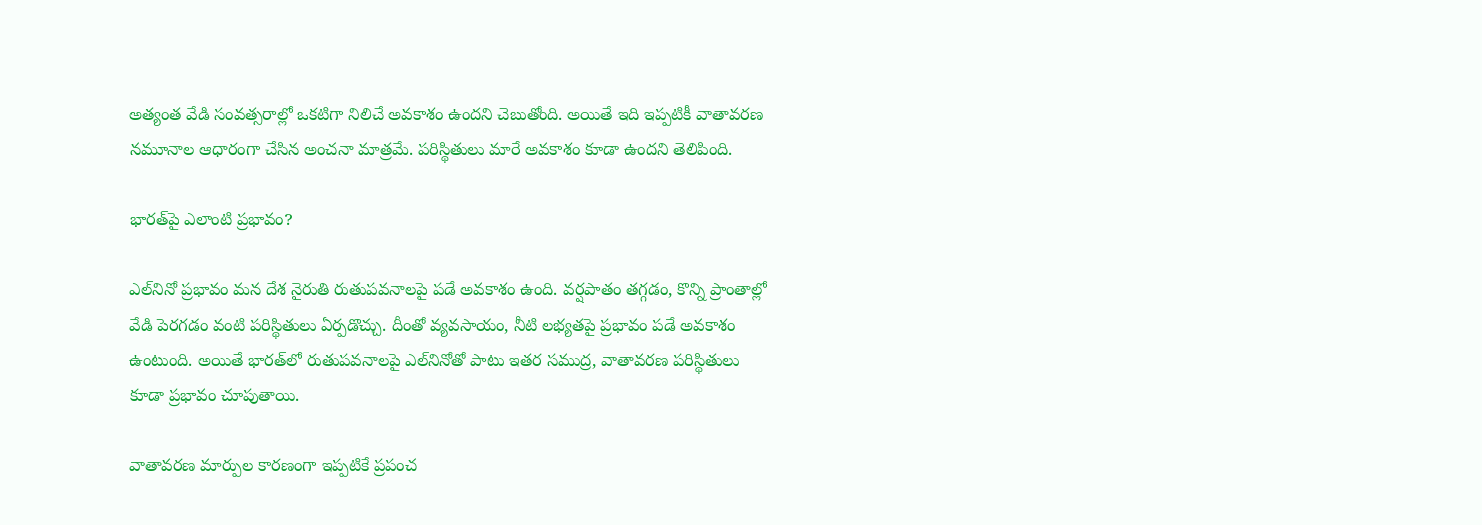అత్యంత వేడి సంవత్సరాల్లో ఒకటిగా నిలిచే అవకాశం ఉందని చెబుతోంది. అయితే ఇది ఇప్పటికీ వాతావరణ నమూనాల ఆధారంగా చేసిన అంచనా మాత్రమే. పరిస్థితులు మారే అవకాశం కూడా ఉందని తెలిపింది.

భారత్‌పై ఎలాంటి ప్రభావం?

ఎల్‌నినో ప్రభావం మన దేశ నైరుతి రుతుపవనాలపై పడే అవకాశం ఉంది. వర్షపాతం తగ్గడం, కొన్ని ప్రాంతాల్లో వేడి పెరగడం వంటి పరిస్థితులు ఏర్పడొచ్చు. దీంతో వ్యవసాయం, నీటి లభ్యతపై ప్రభావం పడే అవకాశం ఉంటుంది. అయితే భారత్‌లో రుతుపవనాలపై ఎల్‌నినోతో పాటు ఇతర సముద్ర, వాతావరణ పరిస్థితులు కూడా ప్రభావం చూపుతాయి.

వాతావరణ మార్పుల కారణంగా ఇప్పటికే ప్రపంచ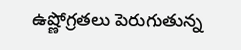ఉష్ణోగ్రతలు పెరుగుతున్న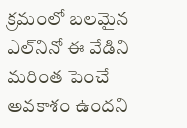క్రమంలో బలమైన ఎల్‌నినో ఈ వేడిని మరింత పెంచే అవకాశం ఉందని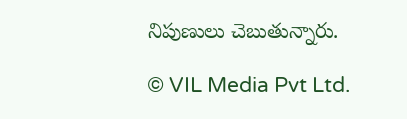నిపుణులు చెబుతున్నారు.

© VIL Media Pvt Ltd.